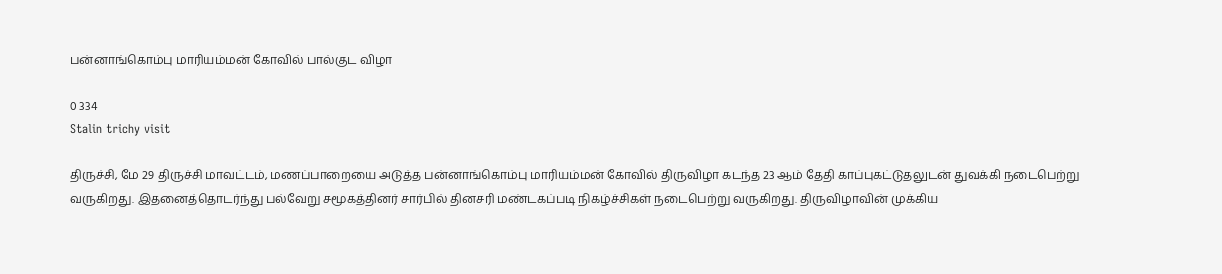பன்னாங்கொம்பு மாரியம்மன் கோவில் பால்குட விழா

0 334
Stalin trichy visit

திருச்சி, மே 29 திருச்சி மாவட்டம், மணப்பாறையை அடுத்த பன்னாங்கொம்பு மாரியம்மன் கோவில் திருவிழா கடந்த 23 ஆம் தேதி காப்புகட்டுதலுடன் துவக்கி நடைபெற்று வருகிறது. இதனைத்தொடர்ந்து பல்வேறு சமூகத்தினர் சார்பில் தினசரி மண்டகப்படி நிகழ்ச்சிகள் நடைபெற்று வருகிறது. திருவிழாவின் முக்கிய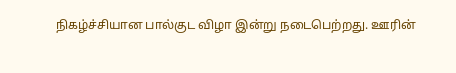நிகழ்ச்சியான பால்குட விழா இன்று நடைபெற்றது. ஊரின்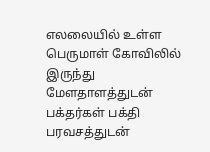எலலையில் உள்ள பெருமாள் கோவிலில் இருந்து மேளதாளத்துடன் பக்தர்கள் பக்தி பரவசத்துடன்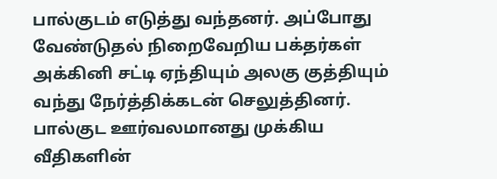பால்குடம் எடுத்து வந்தனர். அப்போது வேண்டுதல் நிறைவேறிய பக்தர்கள் அக்கினி சட்டி ஏந்தியும் அலகு குத்தியும் வந்து நேர்த்திக்கடன் செலுத்தினர். பால்குட ஊர்வலமானது முக்கிய வீதிகளின்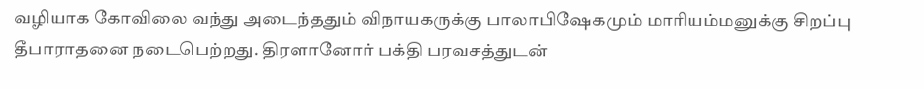வழியாக கோவிலை வந்து அடைந்ததும் விநாயகருக்கு பாலாபிஷேகமும் மாரியம்மனுக்கு சிறப்பு தீபாராதனை நடைபெற்றது. திரளானோர் பக்தி பரவசத்துடன்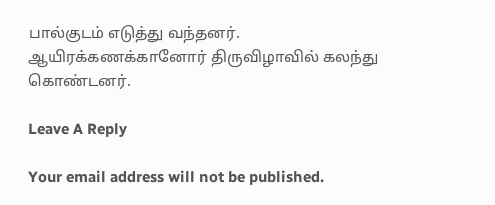பால்குடம் எடுத்து வந்தனர். ஆயிரக்கணக்கானோர் திருவிழாவில் கலந்து கொண்டனர்.

Leave A Reply

Your email address will not be published.